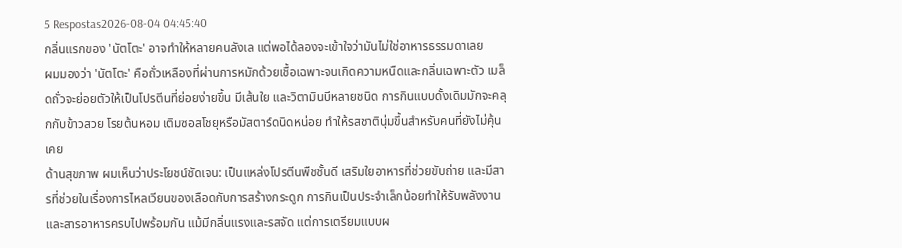5 Respostas2026-08-04 04:45:40
กลิ่นแรกของ 'นัตโตะ' อาจทำให้หลายคนลังเล แต่พอได้ลองจะเข้าใจว่ามันไม่ใช่อาหารธรรมดาเลย
ผมมองว่า 'นัตโตะ' คือถั่วเหลืองที่ผ่านการหมักด้วยเชื้อเฉพาะจนเกิดความหนืดและกลิ่นเฉพาะตัว เมล็ดถั่วจะย่อยตัวให้เป็นโปรตีนที่ย่อยง่ายขึ้น มีเส้นใย และวิตามินบีหลายชนิด การกินแบบดั้งเดิมมักจะคลุกกับข้าวสวย โรยต้นหอม เติมซอสโชยุหรือมัสตาร์ดนิดหน่อย ทำให้รสชาตินุ่มขึ้นสำหรับคนที่ยังไม่คุ้นเคย
ด้านสุขภาพ ผมเห็นว่าประโยชน์ชัดเจน: เป็นแหล่งโปรตีนพืชชั้นดี เสริมใยอาหารที่ช่วยขับถ่าย และมีสารที่ช่วยในเรื่องการไหลเวียนของเลือดกับการสร้างกระดูก การกินเป็นประจำเล็กน้อยทำให้รับพลังงานและสารอาหารครบไปพร้อมกัน แม้มีกลิ่นแรงและรสจัด แต่การเตรียมแบบผ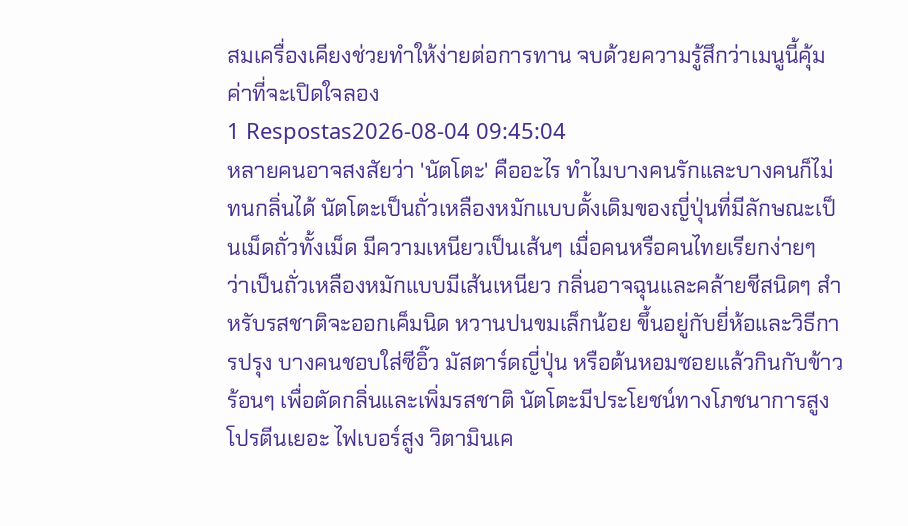สมเครื่องเคียงช่วยทำให้ง่ายต่อการทาน จบด้วยความรู้สึกว่าเมนูนี้คุ้มค่าที่จะเปิดใจลอง
1 Respostas2026-08-04 09:45:04
หลายคนอาจสงสัยว่า 'นัตโตะ' คืออะไร ทำไมบางคนรักและบางคนก็ไม่ทนกลิ่นได้ นัตโตะเป็นถั่วเหลืองหมักแบบดั้งเดิมของญี่ปุ่นที่มีลักษณะเป็นเม็ดถั่วทั้งเม็ด มีความเหนียวเป็นเส้นๆ เมื่อคนหรือคนไทยเรียกง่ายๆ ว่าเป็นถั่วเหลืองหมักแบบมีเส้นเหนียว กลิ่นอาจฉุนและคล้ายชีสนิดๆ สำหรับรสชาติจะออกเค็มนิด หวานปนขมเล็กน้อย ขึ้นอยู่กับยี่ห้อและวิธีการปรุง บางคนชอบใส่ซีอิ๊ว มัสตาร์ดญี่ปุ่น หรือต้นหอมซอยแล้วกินกับข้าวร้อนๆ เพื่อตัดกลิ่นและเพิ่มรสชาติ นัตโตะมีประโยชน์ทางโภชนาการสูง โปรตีนเยอะ ไฟเบอร์สูง วิตามินเค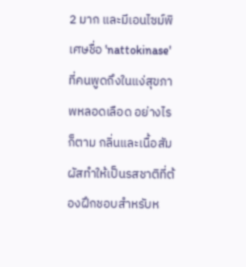2 มาก และมีเอนไซม์พิเศษชื่อ 'nattokinase' ที่คนพูดถึงในแง่สุขภาพหลอดเลือด อย่างไรก็ตาม กลิ่นและเนื้อสัมผัสทำให้เป็นรสชาติที่ต้องฝึกชอบสำหรับห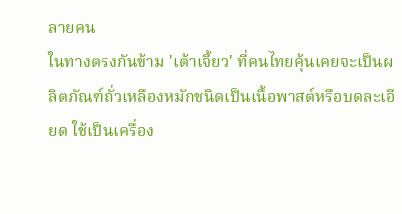ลายคน
ในทางตรงกันข้าม 'เต้าเจี้ยว' ที่คนไทยคุ้นเคยจะเป็นผลิตภัณฑ์ถั่วเหลืองหมักชนิดเป็นเนื้อพาสต์หรือบดละเอียด ใช้เป็นเครื่อง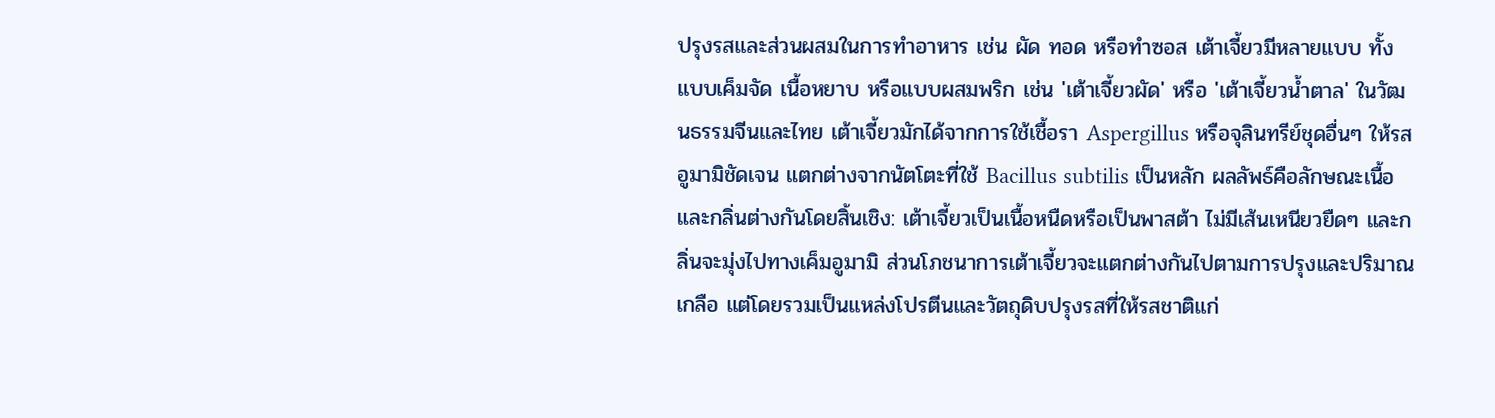ปรุงรสและส่วนผสมในการทำอาหาร เช่น ผัด ทอด หรือทำซอส เต้าเจี้ยวมีหลายแบบ ทั้งแบบเค็มจัด เนื้อหยาบ หรือแบบผสมพริก เช่น 'เต้าเจี้ยวผัด' หรือ 'เต้าเจี้ยวน้ำตาล' ในวัฒนธรรมจีนและไทย เต้าเจี้ยวมักได้จากการใช้เชื้อรา Aspergillus หรือจุลินทรีย์ชุดอื่นๆ ให้รสอูมามิชัดเจน แตกต่างจากนัตโตะที่ใช้ Bacillus subtilis เป็นหลัก ผลลัพธ์คือลักษณะเนื้อและกลิ่นต่างกันโดยสิ้นเชิง: เต้าเจี้ยวเป็นเนื้อหนืดหรือเป็นพาสต้า ไม่มีเส้นเหนียวยืดๆ และกลิ่นจะมุ่งไปทางเค็มอูมามิ ส่วนโภชนาการเต้าเจี้ยวจะแตกต่างกันไปตามการปรุงและปริมาณเกลือ แต่โดยรวมเป็นแหล่งโปรตีนและวัตถุดิบปรุงรสที่ให้รสชาติแก่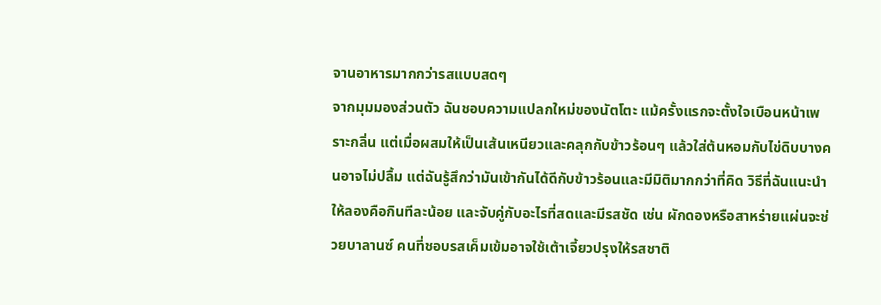จานอาหารมากกว่ารสแบบสดๆ
จากมุมมองส่วนตัว ฉันชอบความแปลกใหม่ของนัตโตะ แม้ครั้งแรกจะตั้งใจเบือนหน้าเพราะกลิ่น แต่เมื่อผสมให้เป็นเส้นเหนียวและคลุกกับข้าวร้อนๆ แล้วใส่ต้นหอมกับไข่ดิบบางคนอาจไม่ปลื้ม แต่ฉันรู้สึกว่ามันเข้ากันได้ดีกับข้าวร้อนและมีมิติมากกว่าที่คิด วิธีที่ฉันแนะนำให้ลองคือกินทีละน้อย และจับคู่กับอะไรที่สดและมีรสชัด เช่น ผักดองหรือสาหร่ายแผ่นจะช่วยบาลานซ์ คนที่ชอบรสเค็มเข้มอาจใช้เต้าเจี้ยวปรุงให้รสชาติ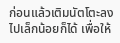ก่อนแล้วเติมนัตโตะลงไปเล็กน้อยก็ได้ เพื่อให้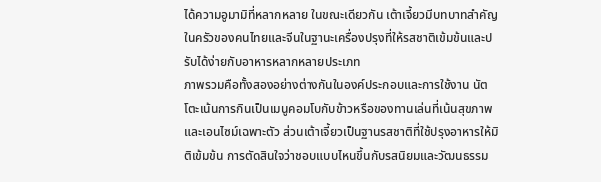ได้ความอูมามิที่หลากหลาย ในขณะเดียวกัน เต้าเจี้ยวมีบทบาทสำคัญในครัวของคนไทยและจีนในฐานะเครื่องปรุงที่ให้รสชาติเข้มข้นและปรับได้ง่ายกับอาหารหลากหลายประเภท
ภาพรวมคือทั้งสองอย่างต่างกันในองค์ประกอบและการใช้งาน นัตโตะเน้นการกินเป็นเมนูคอมโบกับข้าวหรือของทานเล่นที่เน้นสุขภาพและเอนไซม์เฉพาะตัว ส่วนเต้าเจี้ยวเป็นฐานรสชาติที่ใช้ปรุงอาหารให้มิติเข้มข้น การตัดสินใจว่าชอบแบบไหนขึ้นกับรสนิยมและวัฒนธรรม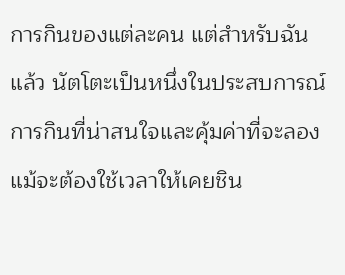การกินของแต่ละคน แต่สำหรับฉันแล้ว นัตโตะเป็นหนึ่งในประสบการณ์การกินที่น่าสนใจและคุ้มค่าที่จะลองแม้จะต้องใช้เวลาให้เคยชิน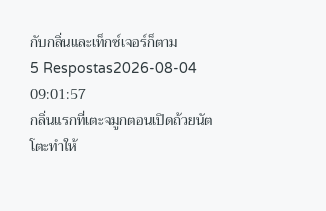กับกลิ่นและเท็กซ์เจอร์ก็ตาม
5 Respostas2026-08-04 09:01:57
กลิ่นแรกที่เตะจมูกตอนเปิดถ้วยนัตโตะทำให้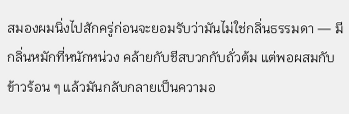สมองผมนิ่งไปสักครู่ก่อนจะยอมรับว่ามันไม่ใช่กลิ่นธรรมดา — มีกลิ่นหมักที่หนักหน่วง คล้ายกับชีสบวกกับถั่วต้ม แต่พอผสมกับข้าวร้อน ๆ แล้วมันกลับกลายเป็นความอ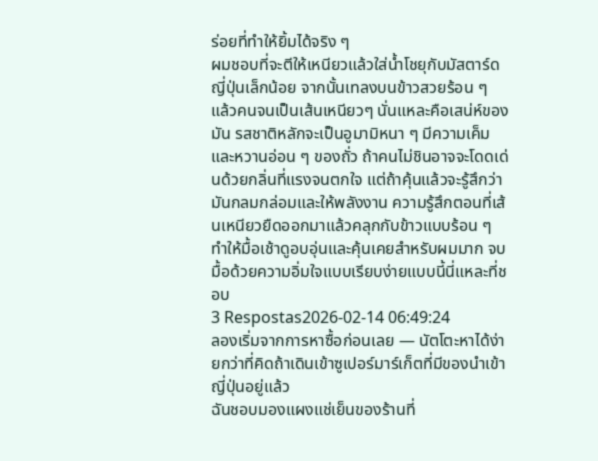ร่อยที่ทำให้ยิ้มได้จริง ๆ
ผมชอบที่จะตีให้เหนียวแล้วใส่น้ำโชยุกับมัสตาร์ดญี่ปุ่นเล็กน้อย จากนั้นเทลงบนข้าวสวยร้อน ๆ แล้วคนจนเป็นเส้นเหนียวๆ นั่นแหละคือเสน่ห์ของมัน รสชาติหลักจะเป็นอูมามิหนา ๆ มีความเค็มและหวานอ่อน ๆ ของถั่ว ถ้าคนไม่ชินอาจจะโดดเด่นด้วยกลิ่นที่แรงจนตกใจ แต่ถ้าคุ้นแล้วจะรู้สึกว่ามันกลมกล่อมและให้พลังงาน ความรู้สึกตอนที่เส้นเหนียวยืดออกมาแล้วคลุกกับข้าวแบบร้อน ๆ ทำให้มื้อเช้าดูอบอุ่นและคุ้นเคยสำหรับผมมาก จบมื้อด้วยความอิ่มใจแบบเรียบง่ายแบบนี้นี่แหละที่ชอบ
3 Respostas2026-02-14 06:49:24
ลองเริ่มจากการหาซื้อก่อนเลย — นัตโตะหาได้ง่ายกว่าที่คิดถ้าเดินเข้าซูเปอร์มาร์เก็ตที่มีของนำเข้าญี่ปุ่นอยู่แล้ว
ฉันชอบมองแผงแช่เย็นของร้านที่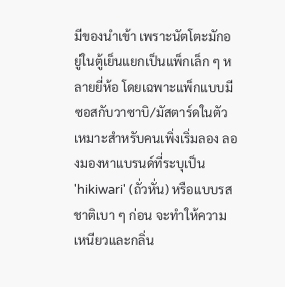มีของนำเข้า เพราะนัตโตะมักอยู่ในตู้เย็นแยกเป็นแพ็กเล็ก ๆ หลายยี่ห้อ โดยเฉพาะแพ็กแบบมีซอสกับวาซาบิ/มัสตาร์ดในตัว เหมาะสำหรับคนเพิ่งเริ่มลอง ลองมองหาแบรนด์ที่ระบุเป็น 'hikiwari' (ถั่วหั่น) หรือแบบรสชาติเบา ๆ ก่อน จะทำให้ความเหนียวและกลิ่น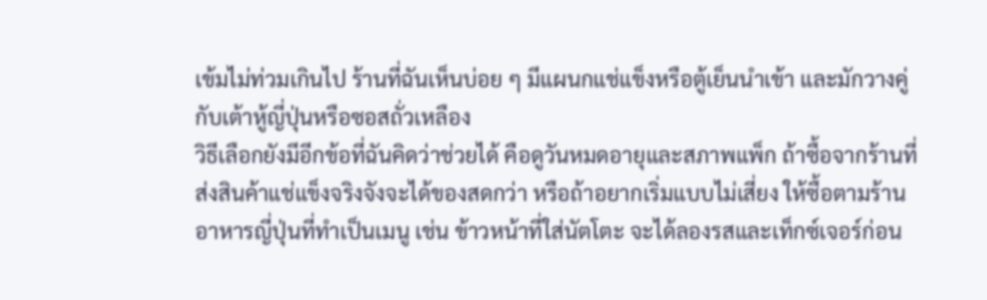เข้มไม่ท่วมเกินไป ร้านที่ฉันเห็นบ่อย ๆ มีแผนกแช่แข็งหรือตู้เย็นนำเข้า และมักวางคู่กับเต้าหู้ญี่ปุ่นหรือซอสถั่วเหลือง
วิธีเลือกยังมีอีกข้อที่ฉันคิดว่าช่วยได้ คือดูวันหมดอายุและสภาพแพ็ก ถ้าซื้อจากร้านที่ส่งสินค้าแช่แข็งจริงจังจะได้ของสดกว่า หรือถ้าอยากเริ่มแบบไม่เสี่ยง ให้ซื้อตามร้านอาหารญี่ปุ่นที่ทำเป็นเมนู เช่น ข้าวหน้าที่ใส่นัตโตะ จะได้ลองรสและเท็กซ์เจอร์ก่อน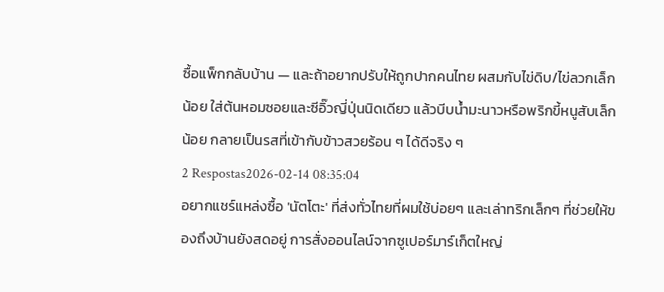ซื้อแพ็กกลับบ้าน — และถ้าอยากปรับให้ถูกปากคนไทย ผสมกับไข่ดิบ/ไข่ลวกเล็กน้อย ใส่ต้นหอมซอยและซีอิ๊วญี่ปุ่นนิดเดียว แล้วบีบน้ำมะนาวหรือพริกขี้หนูสับเล็กน้อย กลายเป็นรสที่เข้ากับข้าวสวยร้อน ๆ ได้ดีจริง ๆ
2 Respostas2026-02-14 08:35:04
อยากแชร์แหล่งซื้อ 'นัตโตะ' ที่ส่งทั่วไทยที่ผมใช้บ่อยๆ และเล่าทริกเล็กๆ ที่ช่วยให้ของถึงบ้านยังสดอยู่ การสั่งออนไลน์จากซูเปอร์มาร์เก็ตใหญ่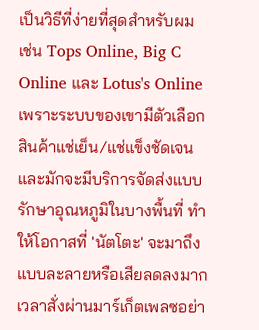เป็นวิธีที่ง่ายที่สุดสำหรับผม เช่น Tops Online, Big C Online และ Lotus's Online เพราะระบบของเขามีตัวเลือกสินค้าแช่เย็น/แช่แข็งชัดเจน และมักจะมีบริการจัดส่งแบบรักษาอุณหภูมิในบางพื้นที่ ทำให้โอกาสที่ 'นัตโตะ' จะมาถึงแบบละลายหรือเสียลดลงมาก
เวลาสั่งผ่านมาร์เก็ตเพลซอย่า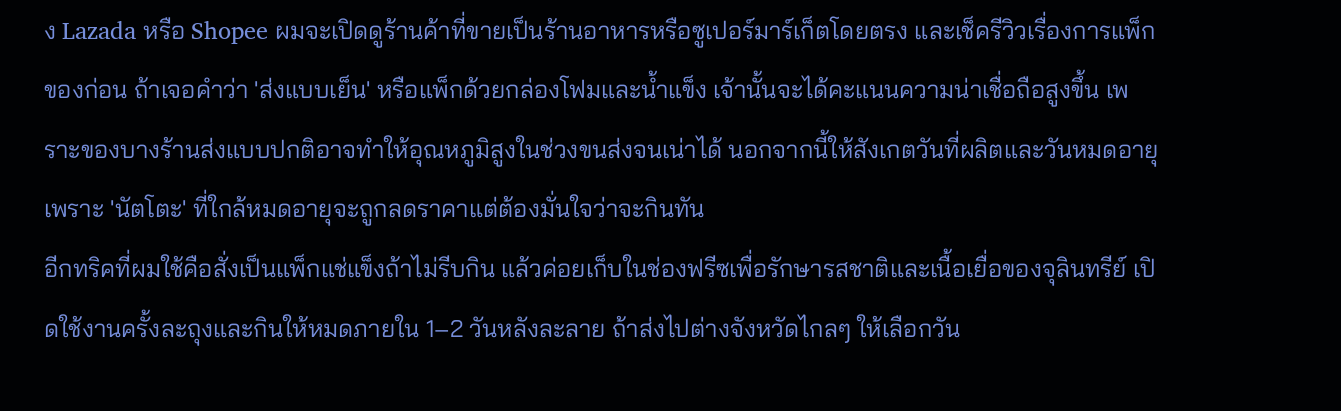ง Lazada หรือ Shopee ผมจะเปิดดูร้านค้าที่ขายเป็นร้านอาหารหรือซูเปอร์มาร์เก็ตโดยตรง และเช็ครีวิวเรื่องการแพ็กของก่อน ถ้าเจอคำว่า 'ส่งแบบเย็น' หรือแพ็กด้วยกล่องโฟมและน้ำแข็ง เจ้านั้นจะได้คะแนนความน่าเชื่อถือสูงขึ้น เพราะของบางร้านส่งแบบปกติอาจทำให้อุณหภูมิสูงในช่วงขนส่งจนเน่าได้ นอกจากนี้ให้สังเกตวันที่ผลิตและวันหมดอายุ เพราะ 'นัตโตะ' ที่ใกล้หมดอายุจะถูกลดราคาแต่ต้องมั่นใจว่าจะกินทัน
อีกทริคที่ผมใช้คือสั่งเป็นแพ็กแช่แข็งถ้าไม่รีบกิน แล้วค่อยเก็บในช่องฟรีซเพื่อรักษารสชาติและเนื้อเยื่อของจุลินทรีย์ เปิดใช้งานครั้งละถุงและกินให้หมดภายใน 1–2 วันหลังละลาย ถ้าส่งไปต่างจังหวัดไกลๆ ให้เลือกวัน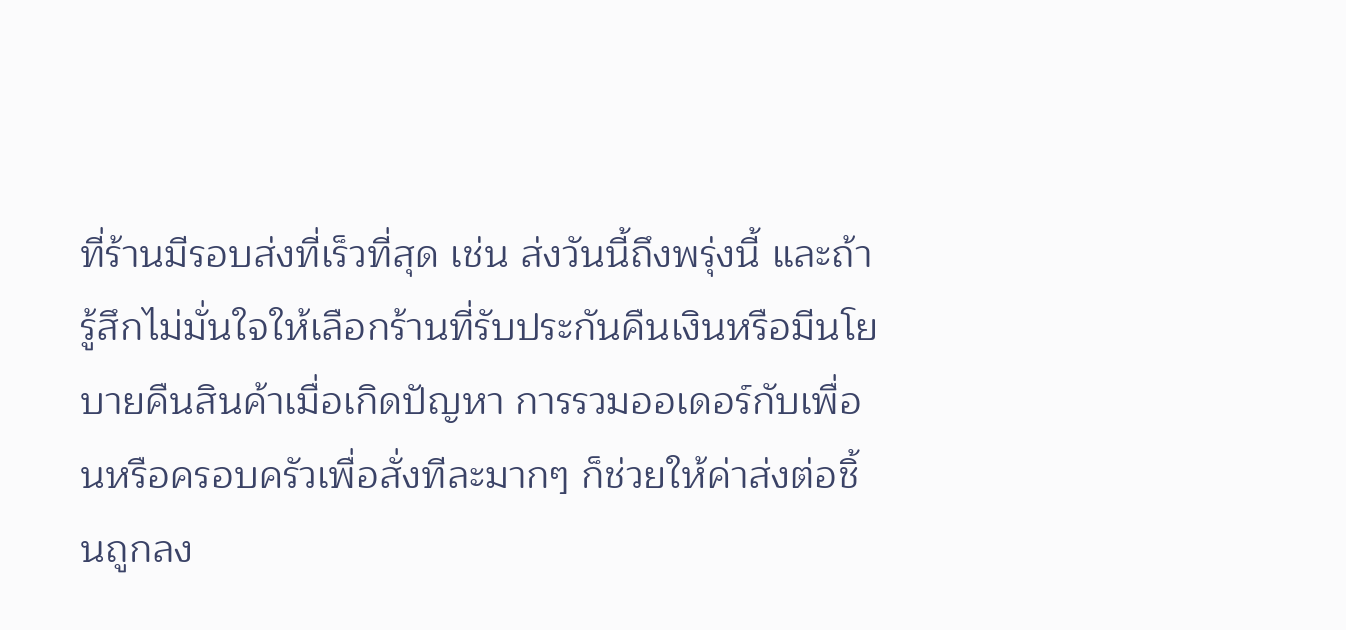ที่ร้านมีรอบส่งที่เร็วที่สุด เช่น ส่งวันนี้ถึงพรุ่งนี้ และถ้ารู้สึกไม่มั่นใจให้เลือกร้านที่รับประกันคืนเงินหรือมีนโยบายคืนสินค้าเมื่อเกิดปัญหา การรวมออเดอร์กับเพื่อนหรือครอบครัวเพื่อสั่งทีละมากๆ ก็ช่วยให้ค่าส่งต่อชิ้นถูกลง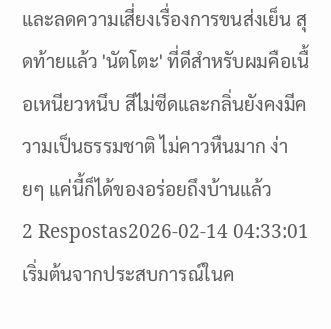และลดความเสี่ยงเรื่องการขนส่งเย็น สุดท้ายแล้ว 'นัตโตะ' ที่ดีสำหรับผมคือเนื้อเหนียวหนึบ สีไม่ซีดและกลิ่นยังคงมีความเป็นธรรมชาติ ไม่คาวหืนมาก ง่ายๆ แค่นี้ก็ได้ของอร่อยถึงบ้านแล้ว
2 Respostas2026-02-14 04:33:01
เริ่มต้นจากประสบการณ์ในค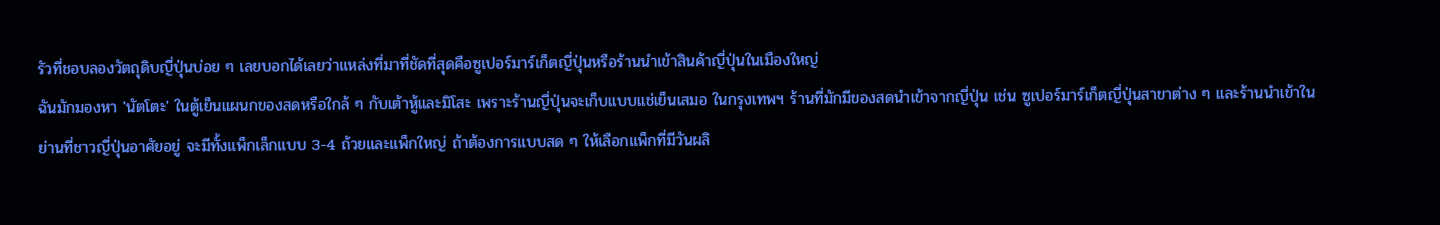รัวที่ชอบลองวัตถุดิบญี่ปุ่นบ่อย ๆ เลยบอกได้เลยว่าแหล่งที่มาที่ชัดที่สุดคือซูเปอร์มาร์เก็ตญี่ปุ่นหรือร้านนำเข้าสินค้าญี่ปุ่นในเมืองใหญ่
ฉันมักมองหา 'นัตโตะ' ในตู้เย็นแผนกของสดหรือใกล้ ๆ กับเต้าหู้และมิโสะ เพราะร้านญี่ปุ่นจะเก็บแบบแช่เย็นเสมอ ในกรุงเทพฯ ร้านที่มักมีของสดนำเข้าจากญี่ปุ่น เช่น ซูเปอร์มาร์เก็ตญี่ปุ่นสาขาต่าง ๆ และร้านนำเข้าในย่านที่ชาวญี่ปุ่นอาศัยอยู่ จะมีทั้งแพ็กเล็กแบบ 3-4 ถ้วยและแพ็กใหญ่ ถ้าต้องการแบบสด ๆ ให้เลือกแพ็กที่มีวันผลิ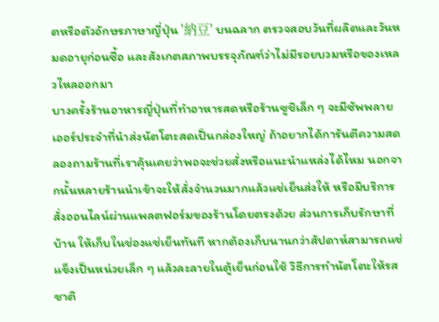ตหรือตัวอักษรภาษาญี่ปุ่น '納豆' บนฉลาก ตรวจสอบวันที่ผลิตและวันหมดอายุก่อนซื้อ และสังเกตสภาพบรรจุภัณฑ์ว่าไม่มีรอยบวมหรือของเหลวไหลออกมา
บางครั้งร้านอาหารญี่ปุ่นที่ทำอาหารสดหรือร้านซูชิเล็ก ๆ จะมีซัพพลายเออร์ประจำที่นำส่งนัตโตะสดเป็นกล่องใหญ่ ถ้าอยากได้การันตีความสด ลองถามร้านที่เราคุ้นเคยว่าพอจะช่วยสั่งหรือแนะนำแหล่งได้ไหม นอกจากนั้นหลายร้านนำเข้าจะให้สั่งจำนวนมากแล้วแช่เย็นส่งให้ หรือมีบริการสั่งออนไลน์ผ่านแพลตฟอร์มของร้านโดยตรงด้วย ส่วนการเก็บรักษาที่บ้าน ให้เก็บในช่องแช่เย็นทันที หากต้องเก็บนานกว่าสัปดาห์สามารถแช่แข็งเป็นหน่วยเล็ก ๆ แล้วละลายในตู้เย็นก่อนใช้ วิธีการทำนัตโตะให้รสชาติ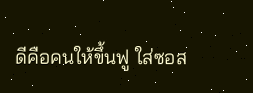ดีคือคนให้ขึ้นฟู ใส่ซอส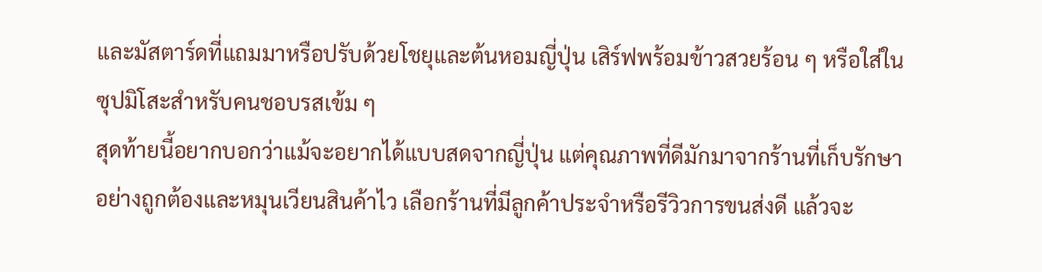และมัสตาร์ดที่แถมมาหรือปรับด้วยโชยุและต้นหอมญี่ปุ่น เสิร์ฟพร้อมข้าวสวยร้อน ๆ หรือใส่ในซุปมิโสะสำหรับคนชอบรสเข้ม ๆ
สุดท้ายนี้อยากบอกว่าแม้จะอยากได้แบบสดจากญี่ปุ่น แต่คุณภาพที่ดีมักมาจากร้านที่เก็บรักษาอย่างถูกต้องและหมุนเวียนสินค้าไว เลือกร้านที่มีลูกค้าประจำหรือรีวิวการขนส่งดี แล้วจะ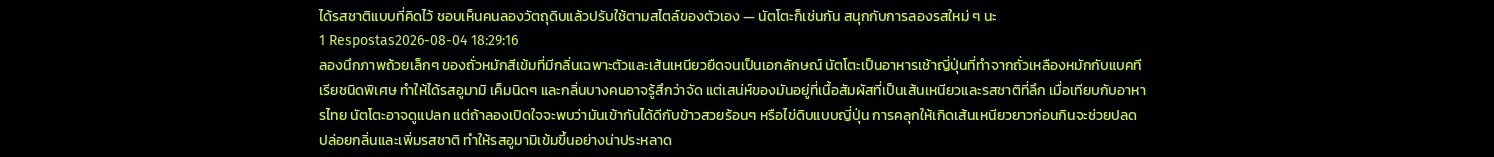ได้รสชาติแบบที่คิดไว้ ชอบเห็นคนลองวัตถุดิบแล้วปรับใช้ตามสไตล์ของตัวเอง — นัตโตะก็เช่นกัน สนุกกับการลองรสใหม่ ๆ นะ
1 Respostas2026-08-04 18:29:16
ลองนึกภาพถ้วยเล็กๆ ของถั่วหมักสีเข้มที่มีกลิ่นเฉพาะตัวและเส้นเหนียวยืดจนเป็นเอกลักษณ์ นัตโตะเป็นอาหารเช้าญี่ปุ่นที่ทำจากถั่วเหลืองหมักกับแบคทีเรียชนิดพิเศษ ทำให้ได้รสอูมามิ เค็มนิดๆ และกลิ่นบางคนอาจรู้สึกว่าจัด แต่เสน่ห์ของมันอยู่ที่เนื้อสัมผัสที่เป็นเส้นเหนียวและรสชาติที่ลึก เมื่อเทียบกับอาหารไทย นัตโตะอาจดูแปลก แต่ถ้าลองเปิดใจจะพบว่ามันเข้ากันได้ดีกับข้าวสวยร้อนๆ หรือไข่ดิบแบบญี่ปุ่น การคลุกให้เกิดเส้นเหนียวยาวก่อนกินจะช่วยปลดปล่อยกลิ่นและเพิ่มรสชาติ ทำให้รสอูมามิเข้มขึ้นอย่างน่าประหลาด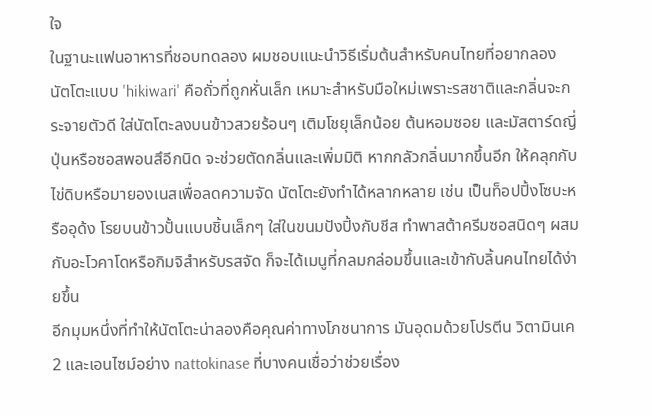ใจ
ในฐานะแฟนอาหารที่ชอบทดลอง ผมชอบแนะนำวิธีเริ่มต้นสำหรับคนไทยที่อยากลอง นัตโตะแบบ 'hikiwari' คือถั่วที่ถูกหั่นเล็ก เหมาะสำหรับมือใหม่เพราะรสชาติและกลิ่นจะกระจายตัวดี ใส่นัตโตะลงบนข้าวสวยร้อนๆ เติมโชยุเล็กน้อย ต้นหอมซอย และมัสตาร์ดญี่ปุ่นหรือซอสพอนสึอีกนิด จะช่วยตัดกลิ่นและเพิ่มมิติ หากกลัวกลิ่นมากขึ้นอีก ให้คลุกกับไข่ดิบหรือมายองเนสเพื่อลดความจัด นัตโตะยังทำได้หลากหลาย เช่น เป็นท็อปปิ้งโซบะหรืออุด้ง โรยบนข้าวปั้นแบบชิ้นเล็กๆ ใส่ในขนมปังปิ้งกับชีส ทำพาสต้าครีมซอสนิดๆ ผสมกับอะโวคาโดหรือกิมจิสำหรับรสจัด ก็จะได้เมนูที่กลมกล่อมขึ้นและเข้ากับลิ้นคนไทยได้ง่ายขึ้น
อีกมุมหนึ่งที่ทำให้นัตโตะน่าลองคือคุณค่าทางโภชนาการ มันอุดมด้วยโปรตีน วิตามินเค2 และเอนไซม์อย่าง nattokinase ที่บางคนเชื่อว่าช่วยเรื่อง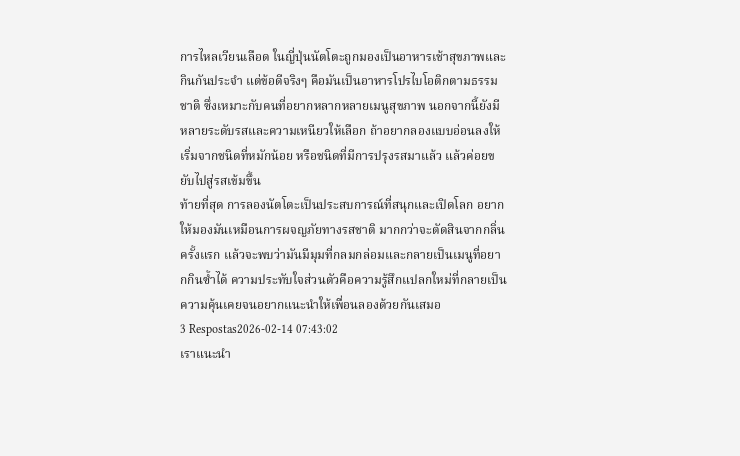การไหลเวียนเลือด ในญี่ปุ่นนัตโตะถูกมองเป็นอาหารเช้าสุขภาพและกินกันประจำ แต่ข้อดีจริงๆ คือมันเป็นอาหารโปรไบโอติกตามธรรมชาติ ซึ่งเหมาะกับคนที่อยากหลากหลายเมนูสุขภาพ นอกจากนี้ยังมีหลายระดับรสและความเหนียวให้เลือก ถ้าอยากลองแบบอ่อนลงให้เริ่มจากชนิดที่หมักน้อย หรือชนิดที่มีการปรุงรสมาแล้ว แล้วค่อยขยับไปสู่รสเข้มขึ้น
ท้ายที่สุด การลองนัตโตะเป็นประสบการณ์ที่สนุกและเปิดโลก อยากให้มองมันเหมือนการผจญภัยทางรสชาติ มากกว่าจะตัดสินจากกลิ่นครั้งแรก แล้วจะพบว่ามันมีมุมที่กลมกล่อมและกลายเป็นเมนูที่อยากกินซ้ำได้ ความประทับใจส่วนตัวคือความรู้สึกแปลกใหม่ที่กลายเป็นความคุ้นเคยจนอยากแนะนำให้เพื่อนลองด้วยกันเสมอ
3 Respostas2026-02-14 07:43:02
เราแนะนำ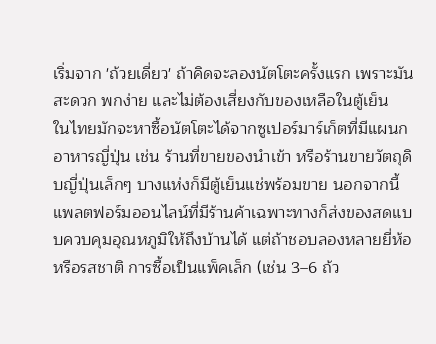เริ่มจาก 'ถ้วยเดี่ยว' ถ้าคิดจะลองนัตโตะครั้งแรก เพราะมันสะดวก พกง่าย และไม่ต้องเสี่ยงกับของเหลือในตู้เย็น
ในไทยมักจะหาซื้อนัตโตะได้จากซูเปอร์มาร์เก็ตที่มีแผนกอาหารญี่ปุ่น เช่น ร้านที่ขายของนำเข้า หรือร้านขายวัตถุดิบญี่ปุ่นเล็กๆ บางแห่งก็มีตู้เย็นแช่พร้อมขาย นอกจากนี้แพลตฟอร์มออนไลน์ที่มีร้านค้าเฉพาะทางก็ส่งของสดแบบควบคุมอุณหภูมิให้ถึงบ้านได้ แต่ถ้าชอบลองหลายยี่ห้อหรือรสชาติ การซื้อเป็นแพ็คเล็ก (เช่น 3–6 ถ้ว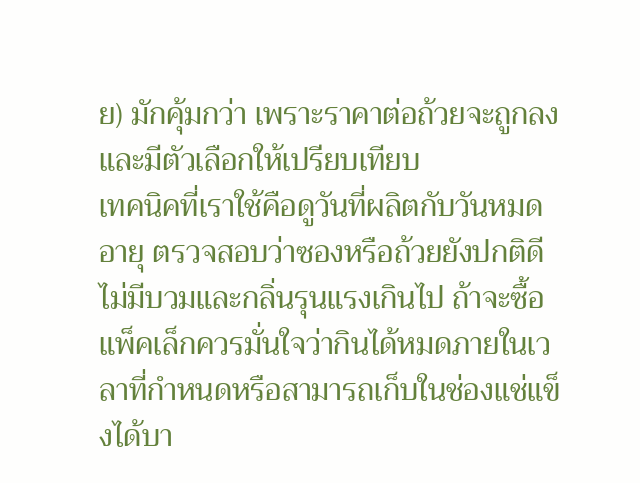ย) มักคุ้มกว่า เพราะราคาต่อถ้วยจะถูกลงและมีตัวเลือกให้เปรียบเทียบ
เทคนิคที่เราใช้คือดูวันที่ผลิตกับวันหมดอายุ ตรวจสอบว่าซองหรือถ้วยยังปกติดี ไม่มีบวมและกลิ่นรุนแรงเกินไป ถ้าจะซื้อแพ็คเล็กควรมั่นใจว่ากินได้หมดภายในเวลาที่กำหนดหรือสามารถเก็บในช่องแช่แข็งได้บา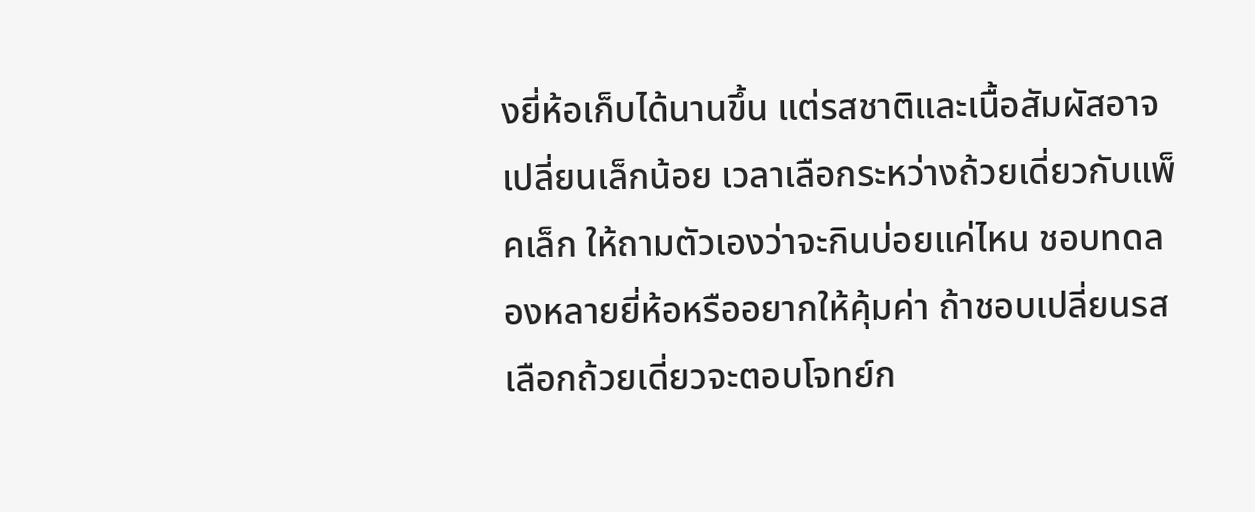งยี่ห้อเก็บได้นานขึ้น แต่รสชาติและเนื้อสัมผัสอาจเปลี่ยนเล็กน้อย เวลาเลือกระหว่างถ้วยเดี่ยวกับแพ็คเล็ก ให้ถามตัวเองว่าจะกินบ่อยแค่ไหน ชอบทดลองหลายยี่ห้อหรืออยากให้คุ้มค่า ถ้าชอบเปลี่ยนรส เลือกถ้วยเดี่ยวจะตอบโจทย์ก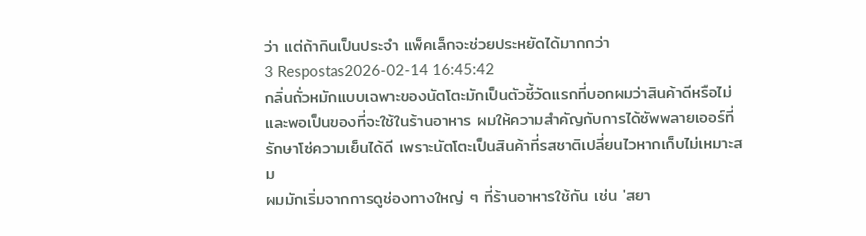ว่า แต่ถ้ากินเป็นประจำ แพ็คเล็กจะช่วยประหยัดได้มากกว่า
3 Respostas2026-02-14 16:45:42
กลิ่นถั่วหมักแบบเฉพาะของนัตโตะมักเป็นตัวชี้วัดแรกที่บอกผมว่าสินค้าดีหรือไม่ และพอเป็นของที่จะใช้ในร้านอาหาร ผมให้ความสำคัญกับการได้ซัพพลายเออร์ที่รักษาโซ่ความเย็นได้ดี เพราะนัตโตะเป็นสินค้าที่รสชาติเปลี่ยนไวหากเก็บไม่เหมาะสม
ผมมักเริ่มจากการดูช่องทางใหญ่ ๆ ที่ร้านอาหารใช้กัน เช่น 'สยา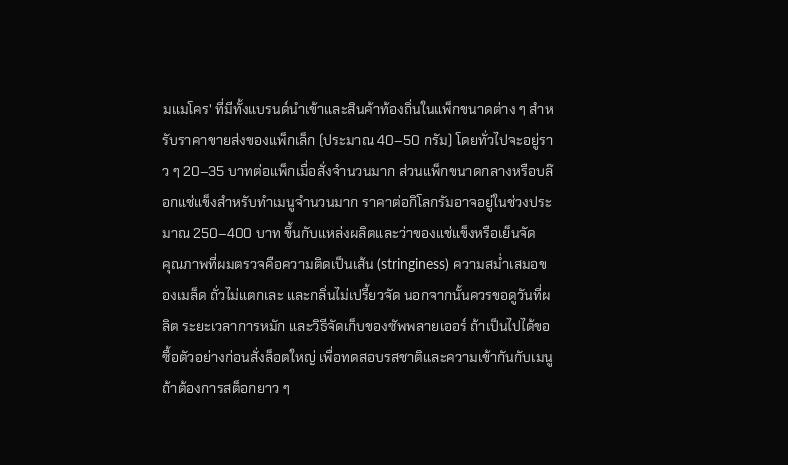มแมโคร' ที่มีทั้งแบรนด์นำเข้าและสินค้าท้องถิ่นในแพ็กขนาดต่าง ๆ สำหรับราคาขายส่งของแพ็กเล็ก (ประมาณ 40–50 กรัม) โดยทั่วไปจะอยู่ราว ๆ 20–35 บาทต่อแพ็กเมื่อสั่งจำนวนมาก ส่วนแพ็กขนาดกลางหรือบล๊อกแช่แข็งสำหรับทำเมนูจำนวนมาก ราคาต่อกิโลกรัมอาจอยู่ในช่วงประมาณ 250–400 บาท ขึ้นกับแหล่งผลิตและว่าของแช่แข็งหรือเย็นจัด
คุณภาพที่ผมตรวจคือความติดเป็นเส้น (stringiness) ความสม่ำเสมอของเมล็ด ถั่วไม่แตกเละ และกลิ่นไม่เปรี้ยวจัด นอกจากนั้นควรขอดูวันที่ผลิต ระยะเวลาการหมัก และวิธีจัดเก็บของซัพพลายเออร์ ถ้าเป็นไปได้ขอซื้อตัวอย่างก่อนสั่งล็อตใหญ่ เพื่อทดสอบรสชาติและความเข้ากันกับเมนู ถ้าต้องการสต็อกยาว ๆ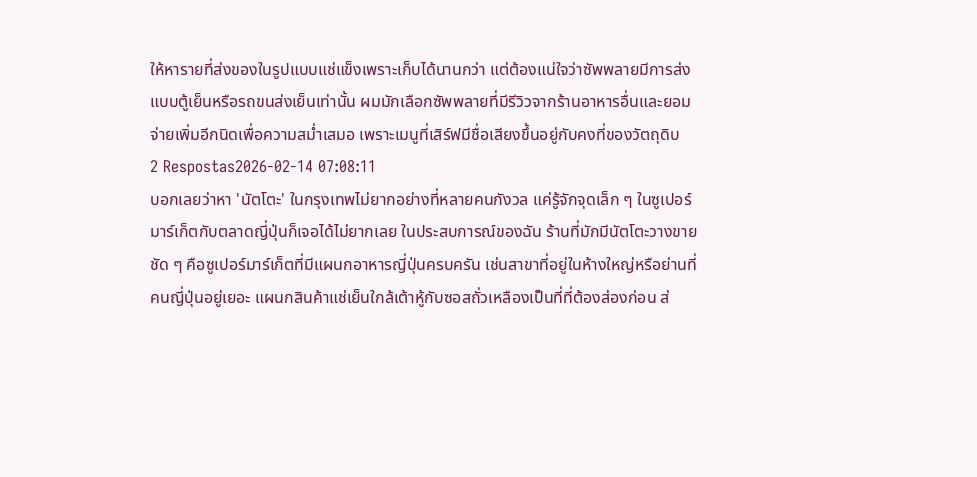ให้หารายที่ส่งของในรูปแบบแช่แข็งเพราะเก็บได้นานกว่า แต่ต้องแน่ใจว่าซัพพลายมีการส่งแบบตู้เย็นหรือรถขนส่งเย็นเท่านั้น ผมมักเลือกซัพพลายที่มีรีวิวจากร้านอาหารอื่นและยอมจ่ายเพิ่มอีกนิดเพื่อความสม่ำเสมอ เพราะเมนูที่เสิร์ฟมีชื่อเสียงขึ้นอยู่กับคงที่ของวัตถุดิบ
2 Respostas2026-02-14 07:08:11
บอกเลยว่าหา 'นัตโตะ' ในกรุงเทพไม่ยากอย่างที่หลายคนกังวล แค่รู้จักจุดเล็ก ๆ ในซูเปอร์มาร์เก็ตกับตลาดญี่ปุ่นก็เจอได้ไม่ยากเลย ในประสบการณ์ของฉัน ร้านที่มักมีนัตโตะวางขายชัด ๆ คือซูเปอร์มาร์เก็ตที่มีแผนกอาหารญี่ปุ่นครบครัน เช่นสาขาที่อยู่ในห้างใหญ่หรือย่านที่คนญี่ปุ่นอยู่เยอะ แผนกสินค้าแช่เย็นใกล้เต้าหู้กับซอสถั่วเหลืองเป็นที่ที่ต้องส่องก่อน ส่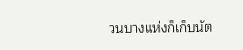วนบางแห่งก็เก็บนัต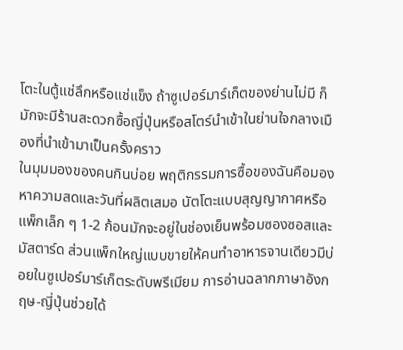โตะในตู้แช่ลึกหรือแช่แข็ง ถ้าซูเปอร์มาร์เก็ตของย่านไม่มี ก็มักจะมีร้านสะดวกซื้อญี่ปุ่นหรือสโตร์นำเข้าในย่านใจกลางเมืองที่นำเข้ามาเป็นครั้งคราว
ในมุมมองของคนกินบ่อย พฤติกรรมการซื้อของฉันคือมองหาความสดและวันที่ผลิตเสมอ นัตโตะแบบสุญญากาศหรือแพ็กเล็ก ๆ 1-2 ก้อนมักจะอยู่ในช่องเย็นพร้อมซองซอสและมัสตาร์ด ส่วนแพ็กใหญ่แบบขายให้คนทำอาหารจานเดียวมีบ่อยในซูเปอร์มาร์เก็ตระดับพรีเมียม การอ่านฉลากภาษาอังกฤษ-ญี่ปุ่นช่วยได้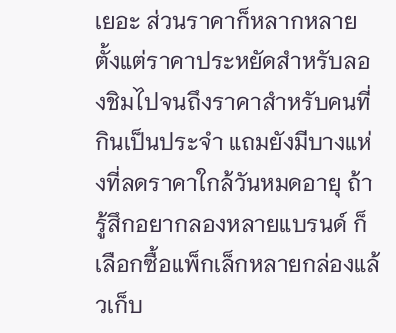เยอะ ส่วนราคาก็หลากหลาย ตั้งแต่ราคาประหยัดสำหรับลองชิมไปจนถึงราคาสำหรับคนที่กินเป็นประจำ แถมยังมีบางแห่งที่ลดราคาใกล้วันหมดอายุ ถ้ารู้สึกอยากลองหลายแบรนด์ ก็เลือกซื้อแพ็กเล็กหลายกล่องแล้วเก็บ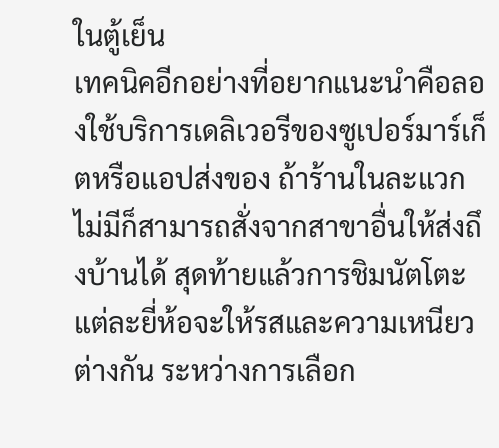ในตู้เย็น
เทคนิคอีกอย่างที่อยากแนะนำคือลองใช้บริการเดลิเวอรีของซูเปอร์มาร์เก็ตหรือแอปส่งของ ถ้าร้านในละแวกไม่มีก็สามารถสั่งจากสาขาอื่นให้ส่งถึงบ้านได้ สุดท้ายแล้วการชิมนัตโตะแต่ละยี่ห้อจะให้รสและความเหนียวต่างกัน ระหว่างการเลือก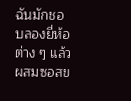ฉันมักชอบลองยี่ห้อต่าง ๆ แล้วผสมซอสข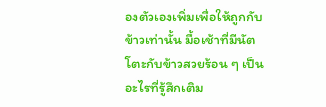องตัวเองเพิ่มเพื่อให้ถูกกับข้าวเท่านั้น มื้อเช้าที่มีนัตโตะกับข้าวสวยร้อน ๆ เป็นอะไรที่รู้สึกเติม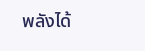พลังได้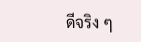ดีจริง ๆ